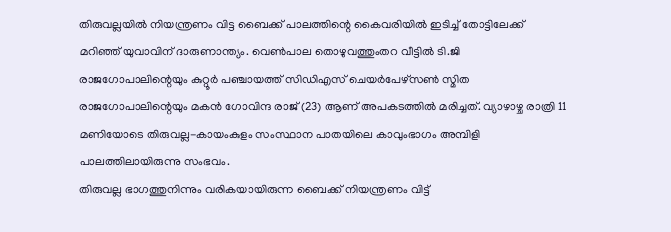തിരുവല്ലയിൽ നിയന്ത്രണം വിട്ട ബൈക്ക് പാലത്തിന്റെ കൈവരിയിൽ ഇടിച്ച് തോട്ടിലേക്ക് മറിഞ്ഞ് യുവാവിന് ദാരുണാന്ത്യം. വെൺപാല തൊഴുവത്തുംതറ വീട്ടിൽ ടി.ജി രാജഗോപാലിന്റെയും കുറ്റൂർ പഞ്ചായത്ത് സിഡിഎസ് ചെയർപേഴ്സൺ സ്മിത രാജഗോപാലിന്റെയും മകൻ ഗോവിന്ദ രാജ് (23) ആണ് അപകടത്തിൽ മരിച്ചത്. വ്യാഴാഴ്ച രാത്രി 11 മണിയോടെ തിരുവല്ല-കായംകുളം സംസ്ഥാന പാതയിലെ കാവുംഭാഗം അമ്പിളി പാലത്തിലായിരുന്നു സംഭവം.
തിരുവല്ല ഭാഗത്തുനിന്നും വരികയായിരുന്ന ബൈക്ക് നിയന്ത്രണം വിട്ട്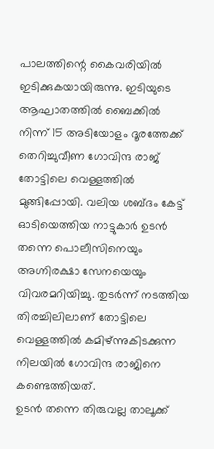പാലത്തിന്റെ കൈവരിയിൽ ഇടിക്കുകയായിരുന്നു. ഇടിയുടെ ആഘാതത്തിൽ ബൈക്കിൽ നിന്ന് 15 അടിയോളം ദൂരത്തേക്ക് തെറിച്ചുവീണ ഗോവിന്ദ രാജ് തോട്ടിലെ വെള്ളത്തിൽ മുങ്ങിപ്പോയി. വലിയ ശബ്ദം കേട്ട് ഓടിയെത്തിയ നാട്ടുകാർ ഉടൻ തന്നെ പൊലീസിനെയും അഗ്നിരക്ഷാ സേനയെയും വിവരമറിയിച്ചു. തുടർന്ന് നടത്തിയ തിരച്ചിലിലാണ് തോട്ടിലെ വെള്ളത്തിൽ കമിഴ്ന്നുകിടക്കുന്ന നിലയിൽ ഗോവിന്ദ രാജിനെ കണ്ടെത്തിയത്.
ഉടൻ തന്നെ തിരുവല്ല താലൂക്ക്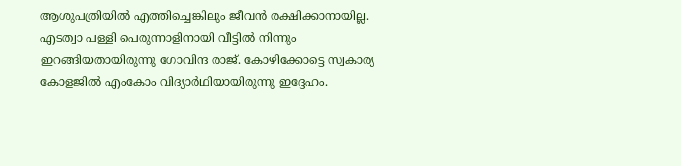ആശുപത്രിയിൽ എത്തിച്ചെങ്കിലും ജീവൻ രക്ഷിക്കാനായില്ല. എടത്വാ പള്ളി പെരുന്നാളിനായി വീട്ടിൽ നിന്നും ഇറങ്ങിയതായിരുന്നു ഗോവിന്ദ രാജ്. കോഴിക്കോട്ടെ സ്വകാര്യ കോളജിൽ എംകോം വിദ്യാർഥിയായിരുന്നു ഇദ്ദേഹം.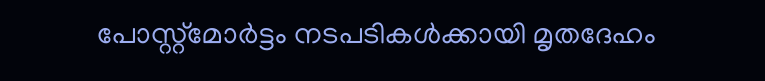പോസ്റ്റ്മോർട്ടം നടപടികൾക്കായി മൃതദേഹം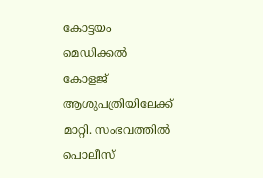കോട്ടയം മെഡിക്കൽ കോളജ് ആശുപത്രിയിലേക്ക് മാറ്റി. സംഭവത്തിൽ പൊലീസ്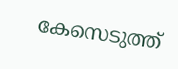കേസെടുത്ത്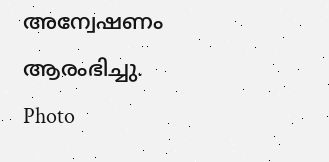അന്വേഷണം ആരംഭിച്ചു.
Photo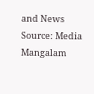and News Source: Media Mangalam